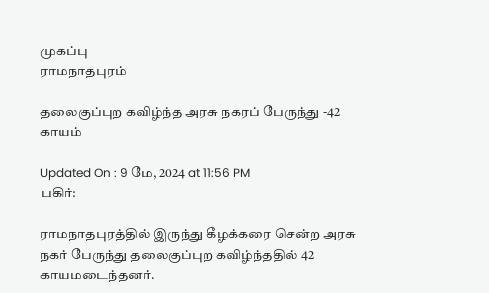முகப்பு
ராமநாதபுரம்

தலைகுப்புற கவிழ்ந்த அரசு நகரப் பேருந்து -42 காயம்

Updated On : 9 மே, 2024 at 11:56 PM
பகிர்:

ராமநாதபுரத்தில் இருந்து கீழக்கரை சென்ற அரசு நகர் பேருந்து தலைகுப்புற கவிழ்ந்ததில் 42 காயமடைந்தனர்.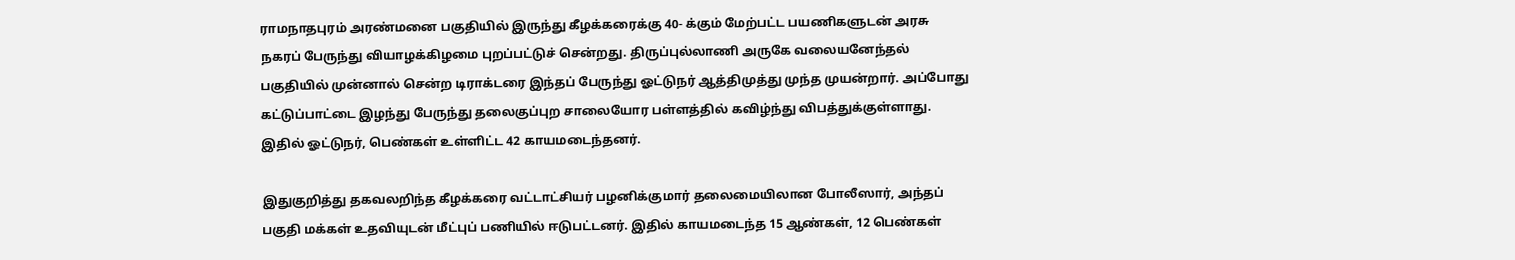ராமநாதபுரம் அரண்மனை பகுதியில் இருந்து கீழக்கரைக்கு 40- க்கும் மேற்பட்ட பயணிகளுடன் அரசு நகரப் பேருந்து வியாழக்கிழமை புறப்பட்டுச் சென்றது. திருப்புல்லாணி அருகே வலையனேந்தல் பகுதியில் முன்னால் சென்ற டிராக்டரை இந்தப் பேருந்து ஓட்டுநர் ஆத்திமுத்து முந்த முயன்றார். அப்போது கட்டுப்பாட்டை இழந்து பேருந்து தலைகுப்புற சாலையோர பள்ளத்தில் கவிழ்ந்து விபத்துக்குள்ளாது. இதில் ஓட்டுநர், பெண்கள் உள்ளிட்ட 42 காயமடைந்தனர்.

இதுகுறித்து தகவலறிந்த கீழக்கரை வட்டாட்சியர் பழனிக்குமார் தலைமையிலான போலீஸார், அந்தப் பகுதி மக்கள் உதவியுடன் மீட்புப் பணியில் ஈடுபட்டனர். இதில் காயமடைந்த 15 ஆண்கள், 12 பெண்கள்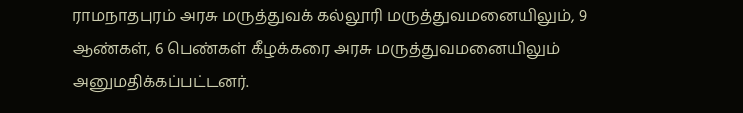ராமநாதபுரம் அரசு மருத்துவக் கல்லூரி மருத்துவமனையிலும், 9 ஆண்கள், 6 பெண்கள் கீழக்கரை அரசு மருத்துவமனையிலும் அனுமதிக்கப்பட்டனர்.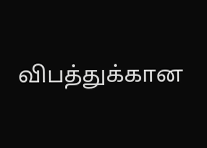விபத்துக்கான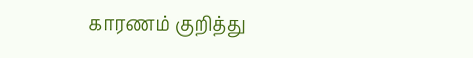காரணம் குறித்து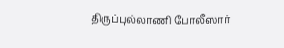திருப்புல்லாணி போலீஸார்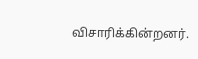விசாரிக்கின்றனர்.